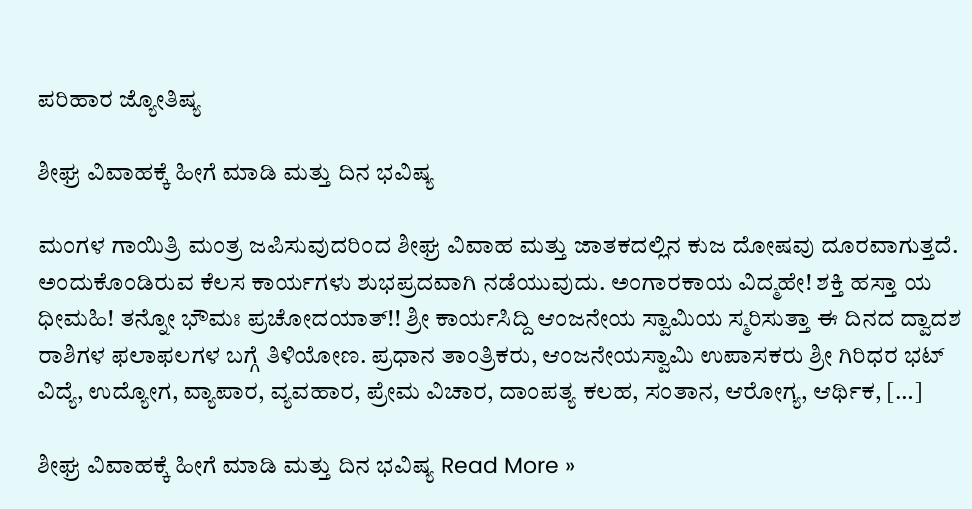ಪರಿಹಾರ ಜ್ಯೋತಿಷ್ಯ

ಶೀಘ್ರ ವಿವಾಹಕ್ಕೆ ಹೀಗೆ ಮಾಡಿ ಮತ್ತು ದಿನ ಭವಿಷ್ಯ

ಮಂಗಳ ಗಾಯಿತ್ರಿ ಮಂತ್ರ ಜಪಿಸುವುದರಿಂದ ಶೀಘ್ರ ವಿವಾಹ ಮತ್ತು ಜಾತಕದಲ್ಲಿನ ಕುಜ ದೋಷವು ದೂರವಾಗುತ್ತದೆ. ಅಂದುಕೊಂಡಿರುವ ಕೆಲಸ ಕಾರ್ಯಗಳು ಶುಭಪ್ರದವಾಗಿ ನಡೆಯುವುದು. ಅಂಗಾರಕಾಯ ವಿದ್ಮಹೇ! ಶಕ್ತಿ ಹಸ್ತಾ ಯ ಧೀಮಹಿ! ತನ್ನೋ ಭೌಮಃ ಪ್ರಚೋದಯಾತ್!! ಶ್ರೀ ಕಾರ್ಯಸಿದ್ದಿ ಆಂಜನೇಯ ಸ್ವಾಮಿಯ ಸ್ಮರಿಸುತ್ತಾ ಈ ದಿನದ ದ್ವಾದಶ ರಾಶಿಗಳ ಫಲಾಫಲಗಳ ಬಗ್ಗೆ ತಿಳಿಯೋಣ. ಪ್ರಧಾನ ತಾಂತ್ರಿಕರು, ಆಂಜನೇಯಸ್ವಾಮಿ ಉಪಾಸಕರು ಶ್ರೀ ಗಿರಿಧರ ಭಟ್ ವಿದ್ಯೆ, ಉದ್ಯೋಗ, ವ್ಯಾಪಾರ, ವ್ಯವಹಾರ, ಪ್ರೇಮ ವಿಚಾರ, ದಾಂಪತ್ಯ ಕಲಹ, ಸಂತಾನ, ಆರೋಗ್ಯ, ಆರ್ಥಿಕ, […]

ಶೀಘ್ರ ವಿವಾಹಕ್ಕೆ ಹೀಗೆ ಮಾಡಿ ಮತ್ತು ದಿನ ಭವಿಷ್ಯ Read More »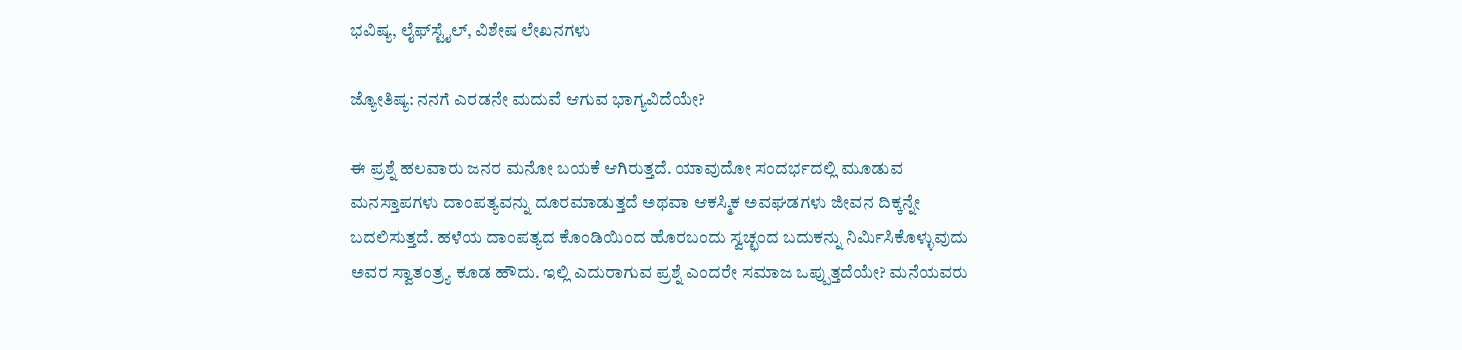ಭವಿಷ್ಯ, ಲೈಫ್‍ಸ್ಟೈಲ್, ವಿಶೇಷ ಲೇಖನಗಳು

ಜ್ಯೋತಿಷ್ಯ: ನನಗೆ ಎರಡನೇ ಮದುವೆ ಆಗುವ ಭಾಗ್ಯವಿದೆಯೇ?

ಈ ಪ್ರಶ್ನೆ ಹಲವಾರು ಜನರ ಮನೋ ಬಯಕೆ ಆಗಿರುತ್ತದೆ. ಯಾವುದೋ ಸಂದರ್ಭದಲ್ಲಿ ಮೂಡುವ ಮನಸ್ತಾಪಗಳು ದಾಂಪತ್ಯವನ್ನು ದೂರಮಾಡುತ್ತದೆ ಅಥವಾ ಆಕಸ್ಮಿಕ ಅವಘಡಗಳು ಜೀವನ ದಿಕ್ಕನ್ನೇ ಬದಲಿಸುತ್ತದೆ. ಹಳೆಯ ದಾಂಪತ್ಯದ ಕೊಂಡಿಯಿಂದ ಹೊರಬಂದು ಸ್ವಚ್ಛಂದ ಬದುಕನ್ನು ನಿರ್ಮಿಸಿಕೊಳ್ಳುವುದು ಅವರ ಸ್ವಾತಂತ್ರ್ಯ ಕೂಡ ಹೌದು. ಇಲ್ಲಿ ಎದುರಾಗುವ ಪ್ರಶ್ನೆ ಎಂದರೇ ಸಮಾಜ ಒಪ್ಪುತ್ತದೆಯೇ? ಮನೆಯವರು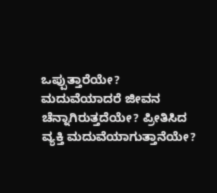ಒಪ್ಪುತ್ತಾರೆಯೇ? ಮದುವೆಯಾದರೆ ಜೀವನ ಚೆನ್ನಾಗಿರುತ್ತದೆಯೇ? ಪ್ರೀತಿಸಿದ ವ್ಯಕ್ತಿ ಮದುವೆಯಾಗುತ್ತಾನೆಯೇ?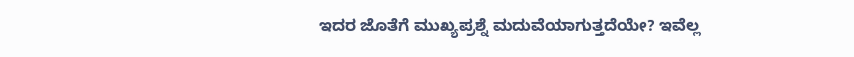ಇದರ ಜೊತೆಗೆ ಮುಖ್ಯಪ್ರಶ್ನೆ ಮದುವೆಯಾಗುತ್ತದೆಯೇ? ಇವೆಲ್ಲ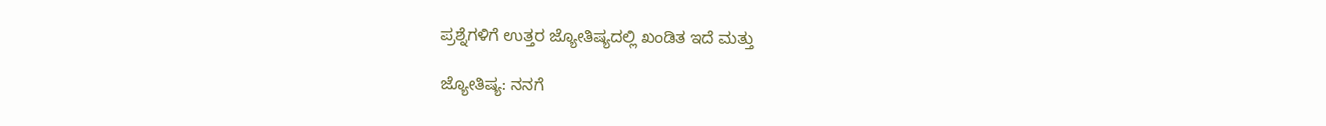ಪ್ರಶ್ನೆಗಳಿಗೆ ಉತ್ತರ ಜ್ಯೋತಿಷ್ಯದಲ್ಲಿ ಖಂಡಿತ ಇದೆ ಮತ್ತು

ಜ್ಯೋತಿಷ್ಯ: ನನಗೆ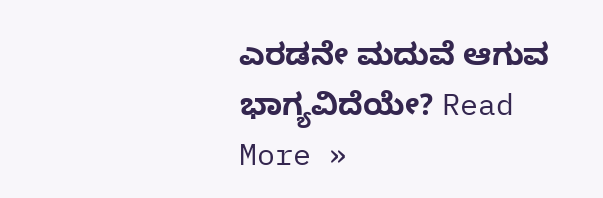ಎರಡನೇ ಮದುವೆ ಆಗುವ ಭಾಗ್ಯವಿದೆಯೇ? Read More »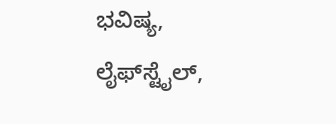ಭವಿಷ್ಯ, ಲೈಫ್‍ಸ್ಟೈಲ್,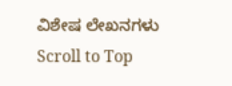ವಿಶೇಷ ಲೇಖನಗಳು
Scroll to Top